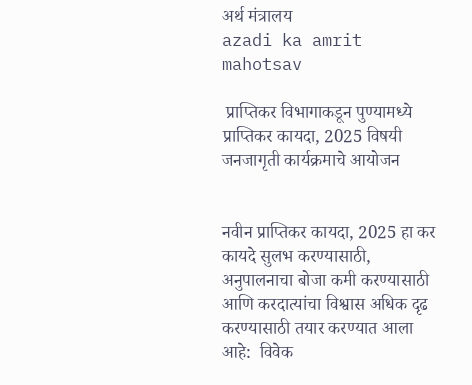अर्थ मंत्रालय
azadi ka amrit mahotsav

 प्राप्तिकर विभागाकडून पुण्यामध्ये प्राप्तिकर कायदा, 2025 विषयी जनजागृती कार्यक्रमाचे आयोजन


नवीन प्राप्तिकर कायदा, 2025 हा कर कायदे सुलभ करण्यासाठी, अनुपालनाचा बोजा कमी करण्यासाठी आणि करदात्यांचा विश्वास अधिक दृढ करण्यासाठी तयार करण्यात आला आहे:  विवेक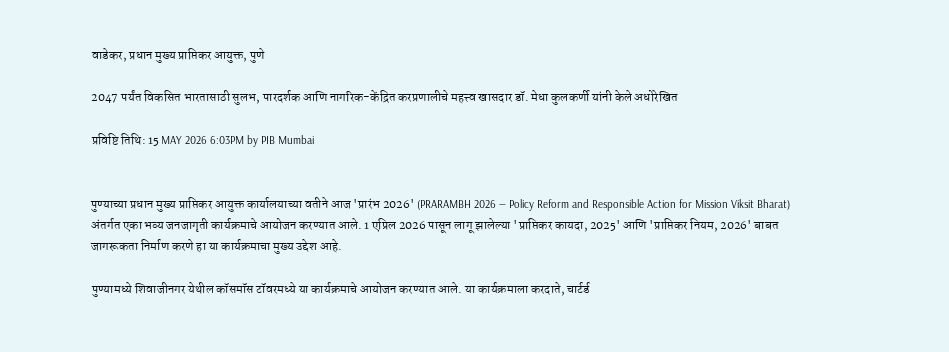वाडेकर, प्रधान मुख्य प्राप्तिकर आयुक्त, पुणे

2047 पर्यंत विकसित भारतासाठी सुलभ, पारदर्शक आणि नागरिक-केंद्रित करप्रणालीचे महत्त्व खासदार डॉ. मेधा कुलकर्णी यांनी केले अधोरेखित

प्रविष्टि तिथि: 15 MAY 2026 6:03PM by PIB Mumbai


पुण्याच्या प्रधान मुख्य प्राप्तिकर आयुक्त कार्यालयाच्या वतीने आज 'प्रारंभ 2026' (PRARAMBH 2026 — Policy Reform and Responsible Action for Mission Viksit Bharat) अंतर्गत एका भव्य जनजागृती कार्यक्रमाचे आयोजन करण्यात आले. 1 एप्रिल 2026 पासून लागू झालेल्या 'प्राप्तिकर कायदा, 2025' आणि 'प्राप्तिकर नियम, 2026' बाबत जागरूकता निर्माण करणे हा या कार्यक्रमाचा मुख्य उद्देश आहे.

पुण्यामध्ये शिवाजीनगर येथील कॉसमॉस टॉवरमध्ये या कार्यक्रमाचे आयोजन करण्यात आले. या कार्यक्रमाला करदाते, चार्टर्ड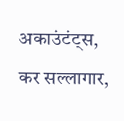अकाउंटंट्स, कर सल्लागार,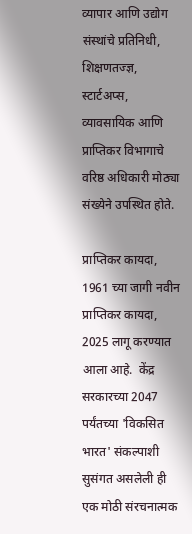व्यापार आणि उद्योग संस्थांचे प्रतिनिधी, शिक्षणतज्ज्ञ, स्टार्टअप्स, व्यावसायिक आणि प्राप्तिकर विभागाचे वरिष्ठ अधिकारी मोठ्या संख्येने उपस्थित होते.

प्राप्तिकर कायदा, 1961 च्या जागी नवीन प्राप्तिकर कायदा, 2025 लागू करण्यात आला आहे.  केंद्र सरकारच्या 2047 पर्यंतच्या 'विकसित भारत' संकल्पाशी सुसंगत असलेली ही एक मोठी संरचनात्मक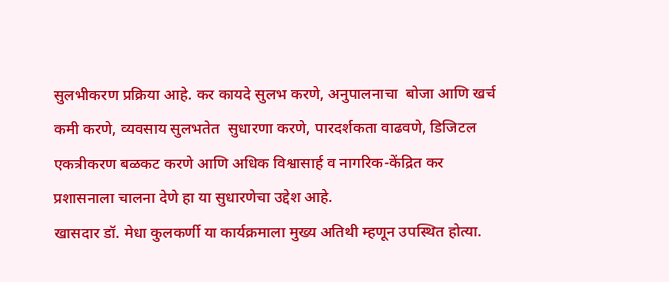सुलभीकरण प्रक्रिया आहे. कर कायदे सुलभ करणे, अनुपालनाचा  बोजा आणि खर्च कमी करणे, व्यवसाय सुलभतेत  सुधारणा करणे, पारदर्शकता वाढवणे, डिजिटल एकत्रीकरण बळकट करणे आणि अधिक विश्वासार्ह व नागरिक-केंद्रित कर प्रशासनाला चालना देणे हा या सुधारणेचा उद्देश आहे.
खासदार डॉ. मेधा कुलकर्णी या कार्यक्रमाला मुख्य अतिथी म्हणून उपस्थित होत्या.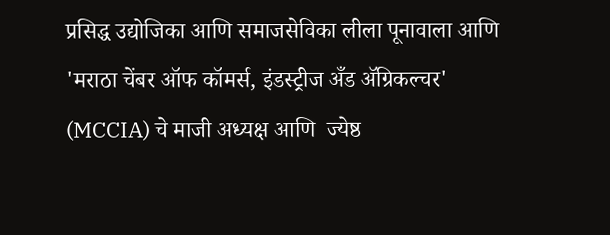प्रसिद्ध उद्योजिका आणि समाजसेविका लीला पूनावाला आणि 'मराठा चेंबर ऑफ कॉमर्स, इंडस्ट्रीज अँड ॲग्रिकल्चर' (MCCIA) चे माजी अध्यक्ष आणि  ज्येष्ठ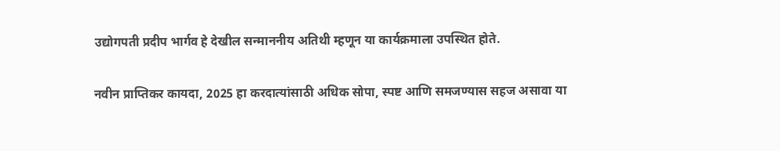उद्योगपती प्रदीप भार्गव हे देखील सन्माननीय अतिथी म्हणून या कार्यक्रमाला उपस्थित होते.

नवीन प्राप्तिकर कायदा, 2025 हा करदात्यांसाठी अधिक सोपा, स्पष्ट आणि समजण्यास सहज असावा या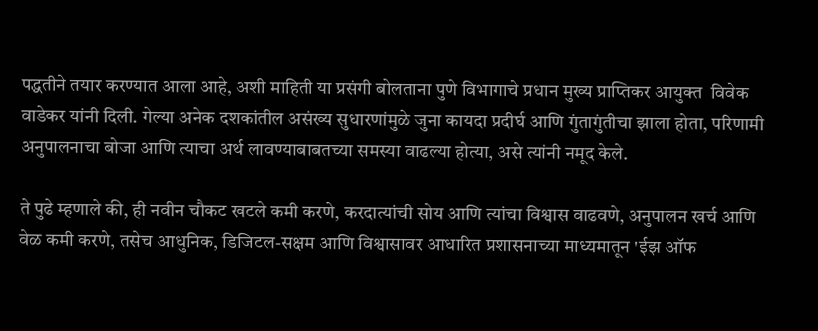पद्धतीने तयार करण्यात आला आहे, अशी माहिती या प्रसंगी बोलताना पुणे विभागाचे प्रधान मुख्य प्राप्तिकर आयुक्त  विवेक वाडेकर यांनी दिली. गेल्या अनेक दशकांतील असंख्य सुधारणांमुळे जुना कायदा प्रदीर्घ आणि गुंतागुंतीचा झाला होता, परिणामी अनुपालनाचा बोजा आणि त्याचा अर्थ लावण्याबाबतच्या समस्या वाढल्या होत्या, असे त्यांनी नमूद केले.

ते पुढे म्हणाले की, ही नवीन चौकट खटले कमी करणे, करदात्यांची सोय आणि त्यांचा विश्वास वाढवणे, अनुपालन खर्च आणि वेळ कमी करणे, तसेच आधुनिक, डिजिटल-सक्षम आणि विश्वासावर आधारित प्रशासनाच्या माध्यमातून 'ईझ ऑफ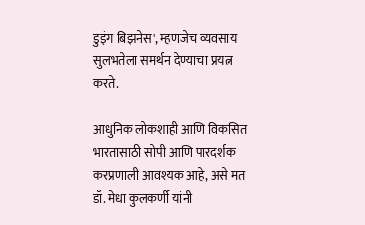डुइंग बिझनेस', म्हणजेच व्यवसाय सुलभतेला समर्थन देण्याचा प्रयत्न करते.

आधुनिक लोकशाही आणि विकसित भारतासाठी सोपी आणि पारदर्शक करप्रणाली आवश्यक आहे, असे मत डॉ. मेधा कुलकर्णी यांनी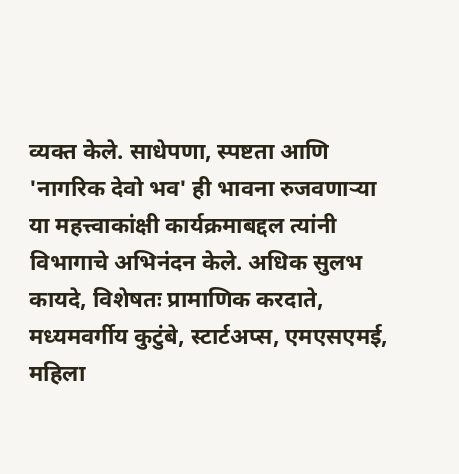व्यक्त केले. साधेपणा, स्पष्टता आणि 'नागरिक देवो भव' ही भावना रुजवणाऱ्या या महत्त्वाकांक्षी कार्यक्रमाबद्दल त्यांनी विभागाचे अभिनंदन केले. अधिक सुलभ कायदे, विशेषतः प्रामाणिक करदाते, मध्यमवर्गीय कुटुंबे, स्टार्टअप्स, एमएसएमई,  महिला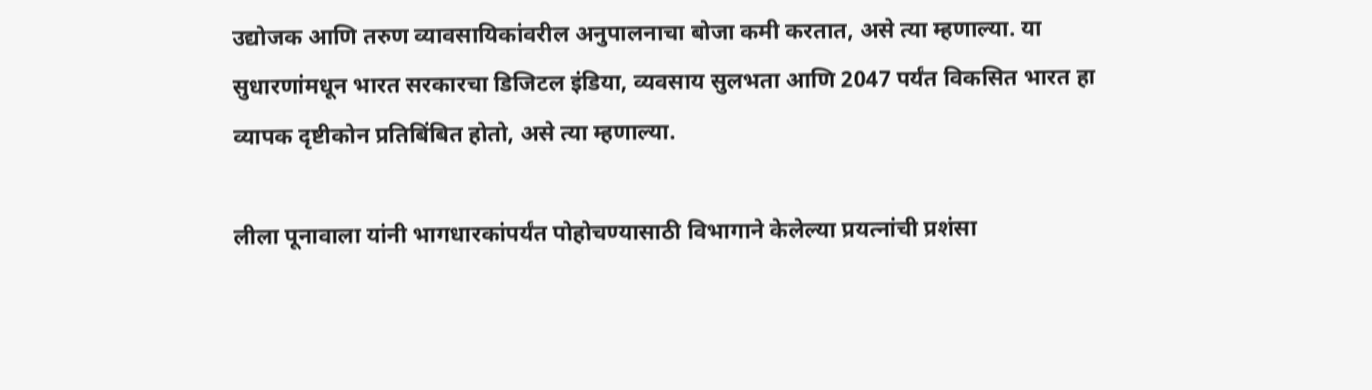उद्योजक आणि तरुण व्यावसायिकांवरील अनुपालनाचा बोजा कमी करतात, असे त्या म्हणाल्या. या सुधारणांमधून भारत सरकारचा डिजिटल इंडिया, व्यवसाय सुलभता आणि 2047 पर्यंत विकसित भारत हा व्यापक दृष्टीकोन प्रतिबिंबित होतो, असे त्या म्हणाल्या.

लीला पूनावाला यांनी भागधारकांपर्यंत पोहोचण्यासाठी विभागाने केलेल्या प्रयत्नांची प्रशंसा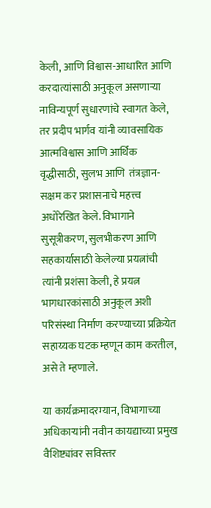केली, आणि विश्वास-आधारित आणि करदात्यांसाठी अनुकूल असणाऱ्या नाविन्यपूर्ण सुधारणांचे स्वागत केले, तर प्रदीप भार्गव यांनी व्यावसायिक आत्मविश्वास आणि आर्थिक वृद्धीसाठी, सुलभ आणि  तंत्रज्ञान-सक्षम कर प्रशासनाचे महत्त्व अधोरेखित केले. विभागाने सुसूत्रीकरण, सुलभीकरण आणि सहकार्यासाठी केलेल्या प्रयत्नांची त्यांनी प्रशंसा केली, हे प्रयत्न भागधारकांसाठी अनुकूल अशी परिसंस्था निर्माण करण्याच्या प्रक्रियेत सहाय्यक घटक म्हणून काम करतील, असे ते म्हणाले.

या कार्यक्रमादरम्यान, विभागाच्या अधिकाऱ्यांनी नवीन कायद्याच्या प्रमुख वैशिष्ट्यांवर सविस्तर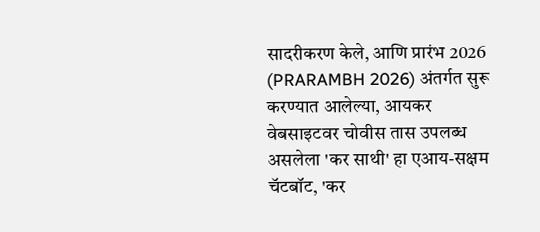सादरीकरण केले, आणि प्रारंभ 2026 (PRARAMBH 2026) अंतर्गत सुरू करण्यात आलेल्या, आयकर वेबसाइटवर चोवीस तास उपलब्ध असलेला 'कर साथी' हा एआय-सक्षम चॅटबॉट, 'कर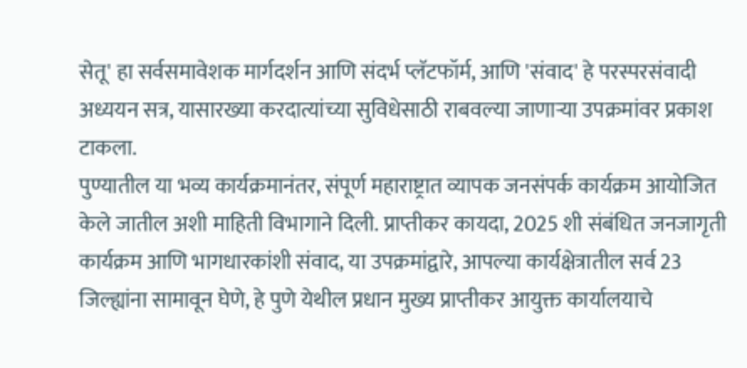सेतू' हा सर्वसमावेशक मार्गदर्शन आणि संदर्भ प्लॅटफॉर्म, आणि 'संवाद' हे परस्परसंवादी अध्ययन सत्र, यासारख्या करदात्यांच्या सुविधेसाठी राबवल्या जाणाऱ्या उपक्रमांवर प्रकाश टाकला.
पुण्यातील या भव्य कार्यक्रमानंतर, संपूर्ण महाराष्ट्रात व्यापक जनसंपर्क कार्यक्रम आयोजित केले जातील अशी माहिती विभागाने दिली. प्राप्तीकर कायदा, 2025 शी संबंधित जनजागृती कार्यक्रम आणि भागधारकांशी संवाद, या उपक्रमांद्वारे, आपल्या कार्यक्षेत्रातील सर्व 23 जिल्ह्यांना सामावून घेणे, हे पुणे येथील प्रधान मुख्य प्राप्तीकर आयुक्त कार्यालयाचे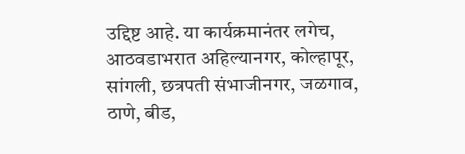उद्दिष्ट आहे. या कार्यक्रमानंतर लगेच, आठवडाभरात अहिल्यानगर, कोल्हापूर, सांगली, छत्रपती संभाजीनगर, जळगाव, ठाणे, बीड,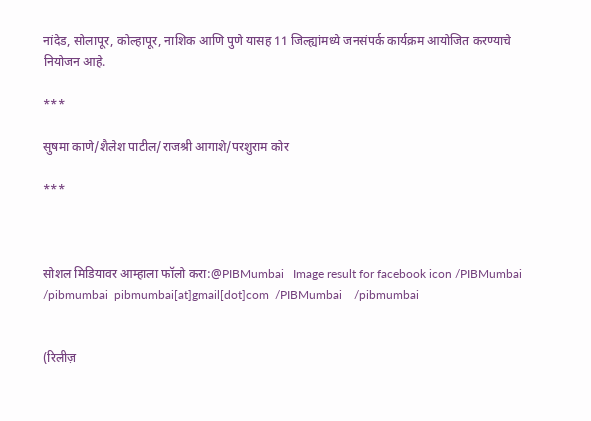नांदेड, सोलापूर, कोल्हापूर, नाशिक आणि पुणे यासह 11 जिल्ह्यांमध्ये जनसंपर्क कार्यक्रम आयोजित करण्याचे नियोजन आहे.

***

सुषमा काणे/शैलेश पाटील/राजश्री आगाशे/परशुराम कोर

***



सोशल मिडियावर आम्हाला फॉलो करा:@PIBMumbai   Image result for facebook icon /PIBMumbai    /pibmumbai  pibmumbai[at]gmail[dot]com  /PIBMumbai    /pibmumbai


(रिलीज़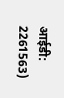आईडी: 2261563)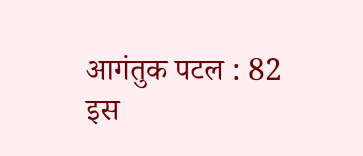आगंतुक पटल : 82
इस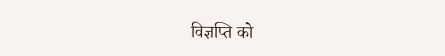विज्ञप्ति को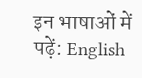इन भाषाओं में पढ़ें: English